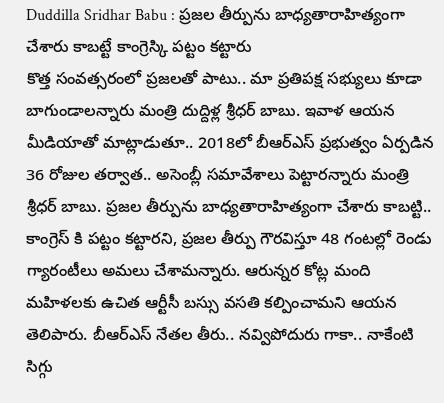Duddilla Sridhar Babu : ప్రజల తీర్పును బాధ్యతారాహిత్యంగా చేశారు కాబట్టే కాంగ్రెస్కి పట్టం కట్టారు
కొత్త సంవత్సరంలో ప్రజలతో పాటు.. మా ప్రతిపక్ష సభ్యులు కూడా బాగుండాలన్నారు మంత్రి దుద్దిళ్ల శ్రీధర్ బాబు. ఇవాళ ఆయన మీడియాతో మాట్లాడుతూ.. 2018లో బీఆర్ఎస్ ప్రభుత్వం ఏర్పడిన 36 రోజుల తర్వాత.. అసెంబ్లీ సమావేశాలు పెట్టారన్నారు మంత్రి శ్రీధర్ బాబు. ప్రజల తీర్పును బాధ్యతారాహిత్యంగా చేశారు కాబట్టి.. కాంగ్రెస్ కి పట్టం కట్టారని, ప్రజల తీర్పు గౌరవిస్తూ 48 గంటల్లో రెండు గ్యారంటీలు అమలు చేశామన్నారు. ఆరున్నర కోట్ల మంది మహిళలకు ఉచిత ఆర్టీసీ బస్సు వసతి కల్పించామని ఆయన తెలిపారు. బీఆర్ఎస్ నేతల తీరు.. నవ్విపోదురు గాకా.. నాకేంటి సిగ్గు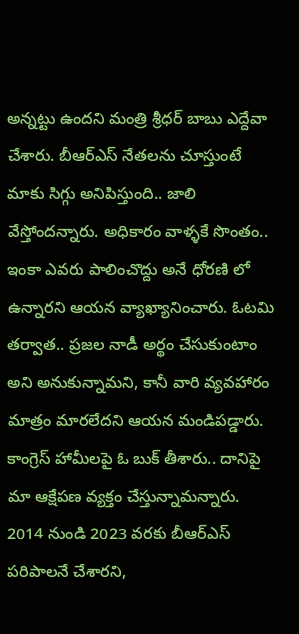అన్నట్టు ఉందని మంత్రి శ్రీధర్ బాబు ఎద్దేవా చేశారు. బీఆర్ఎస్ నేతలను చూస్తుంటే మాకు సిగ్గు అనిపిస్తుంది.. జాలి వేస్తోందన్నారు. అధికారం వాళ్ళకే సొంతం.. ఇంకా ఎవరు పాలించొద్దు అనే ధోరణి లో ఉన్నారని ఆయన వ్యాఖ్యానించారు. ఓటమి తర్వాత.. ప్రజల నాడీ అర్థం చేసుకుంటాం అని అనుకున్నామని, కానీ వారి వ్యవహారం మాత్రం మారలేదని ఆయన మండిపడ్డారు. కాంగ్రెస్ హామీలపై ఓ బుక్ తీశారు.. దానిపై మా ఆక్షేపణ వ్యక్తం చేస్తున్నామన్నారు.
2014 నుండి 2023 వరకు బీఆర్ఎస్ పరిపాలనే చేశారని,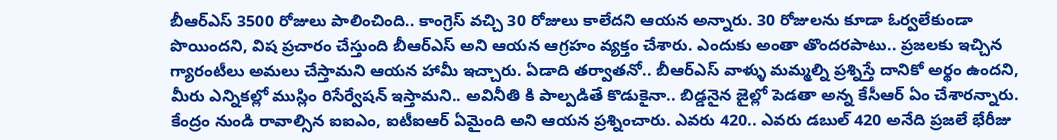బీఆర్ఎస్ 3500 రోజులు పాలించింది.. కాంగ్రెస్ వచ్చి 30 రోజులు కాలేదని ఆయన అన్నారు. 30 రోజులను కూడా ఓర్వలేకుండా పొయిందని, విష ప్రచారం చేస్తుంది బీఆర్ఎస్ అని ఆయన ఆగ్రహం వ్యక్తం చేశారు. ఎందుకు అంతా తొందరపాటు.. ప్రజలకు ఇచ్చిన గ్యారంటీలు అమలు చేస్తామని ఆయన హామీ ఇచ్చారు. ఏడాది తర్వాతనో.. బీఆర్ఎస్ వాళ్ళు మమ్మల్ని ప్రశ్నిస్తే దానికో అర్థం ఉందని, మీరు ఎన్నికల్లో ముస్లిం రిసేర్వేషన్ ఇస్తామని.. అవినీతి కి పాల్పడితే కొడుకైనా.. బిడ్డనైన జైల్లో పెడతా అన్న కేసీఆర్ ఏం చేశారన్నారు. కేంద్రం నుండి రావాల్సిన ఐఐఎం, ఐటీఐఆర్ ఏమైంది అని ఆయన ప్రశ్నించారు. ఎవరు 420.. ఎవరు డబుల్ 420 అనేది ప్రజలే భేరీజు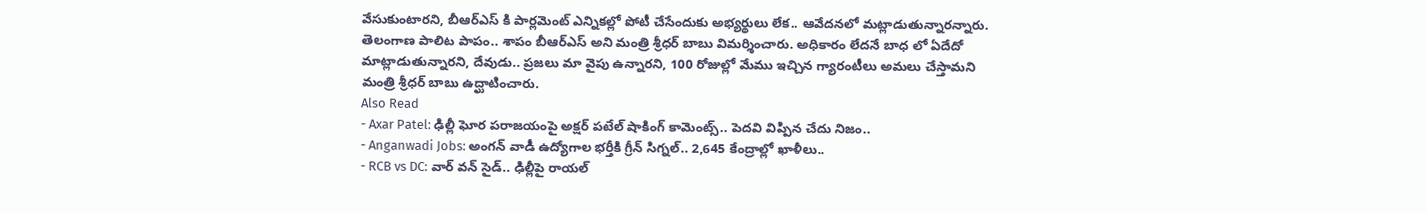వేసుకుంటారని, బీఆర్ఎస్ కి పార్లమెంట్ ఎన్నికల్లో పోటీ చేసేందుకు అభ్యర్థులు లేక.. ఆవేదనలో మట్లాడుతున్నారన్నారు. తెలంగాణ పాలిట పాపం.. శాపం బీఆర్ఎస్ అని మంత్రి శ్రీధర్ బాబు విమర్శించారు. అధికారం లేదనే బాధ లో ఏదేదో మాట్లాడుతున్నారని, దేవుడు.. ప్రజలు మా వైపు ఉన్నారని, 100 రోజుల్లో మేము ఇచ్చిన గ్యారంటీలు అమలు చేస్తామని మంత్రి శ్రీధర్ బాబు ఉద్ఘాటించారు.
Also Read
- Axar Patel: ఢిల్లీ ఘోర పరాజయంపై అక్షర్ పటేల్ షాకింగ్ కామెంట్స్.. పెదవి విప్పిన చేదు నిజం..
- Anganwadi Jobs: అంగన్ వాడీ ఉద్యోగాల భర్తీకి గ్రీన్ సిగ్నల్.. 2,645 కేంద్రాల్లో ఖాళీలు..
- RCB vs DC: వార్ వన్ సైడ్.. ఢిల్లీపై రాయల్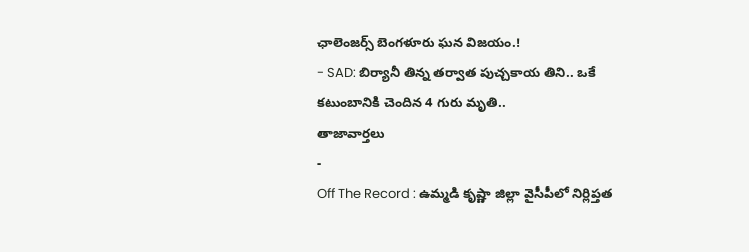ఛాలెంజర్స్ బెంగళూరు ఘన విజయం.!
- SAD: బిర్యానీ తిన్న తర్వాత పుచ్చకాయ తిని.. ఒకే కటుంబానికి చెందిన 4 గురు మృతి..
తాజావార్తలు
-
Off The Record : ఉమ్మడి కృష్ణా జిల్లా వైసీపీలో నిర్లిప్తత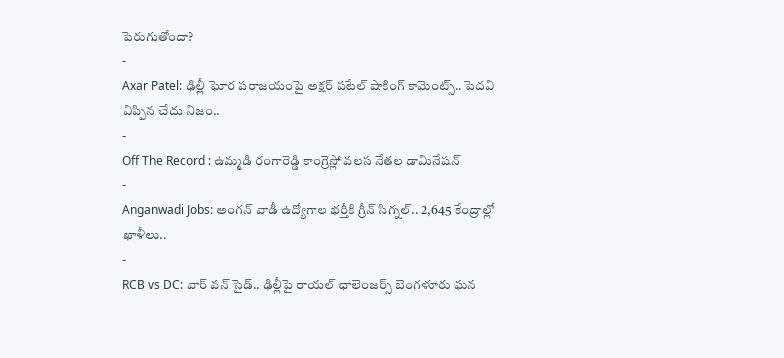పెరుగుతోందా?
-
Axar Patel: ఢిల్లీ ఘోర పరాజయంపై అక్షర్ పటేల్ షాకింగ్ కామెంట్స్.. పెదవి విప్పిన చేదు నిజం..
-
Off The Record : ఉమ్మడి రంగారెడ్డి కాంగ్రెస్లో వలస నేతల డామినేషన్
-
Anganwadi Jobs: అంగన్ వాడీ ఉద్యోగాల భర్తీకి గ్రీన్ సిగ్నల్.. 2,645 కేంద్రాల్లో ఖాళీలు..
-
RCB vs DC: వార్ వన్ సైడ్.. ఢిల్లీపై రాయల్ ఛాలెంజర్స్ బెంగళూరు ఘన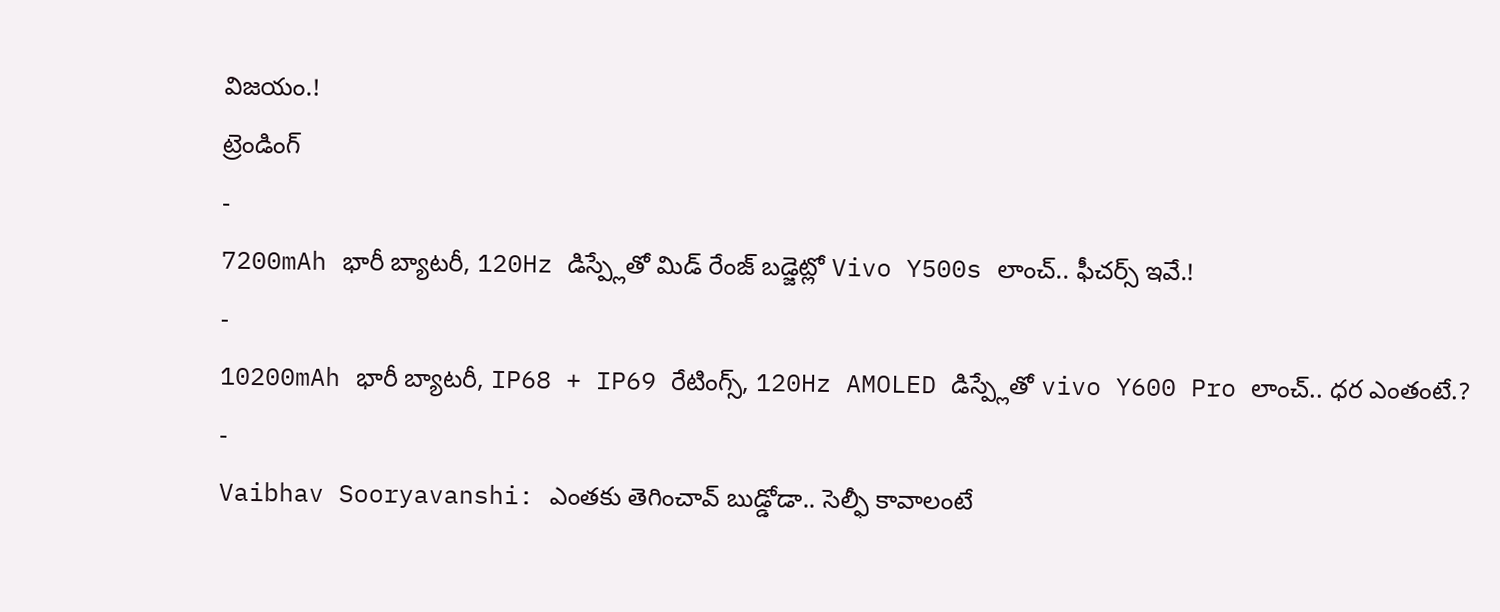విజయం.!
ట్రెండింగ్
-
7200mAh భారీ బ్యాటరీ, 120Hz డిస్ప్లేతో మిడ్ రేంజ్ బడ్జెట్లో Vivo Y500s లాంచ్.. ఫీచర్స్ ఇవే.!
-
10200mAh భారీ బ్యాటరీ, IP68 + IP69 రేటింగ్స్, 120Hz AMOLED డిస్ప్లేతో vivo Y600 Pro లాంచ్.. ధర ఎంతంటే.?
-
Vaibhav Sooryavanshi: ఎంతకు తెగించావ్ బుడ్డోడా.. సెల్ఫీ కావాలంటే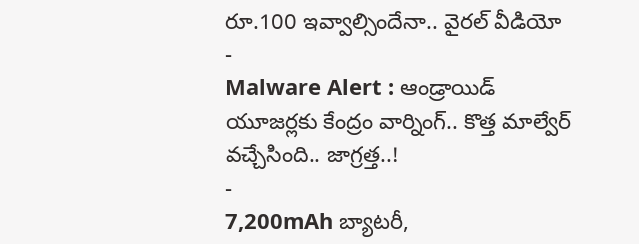రూ.100 ఇవ్వాల్సిందేనా.. వైరల్ వీడియో
-
Malware Alert : ఆండ్రాయిడ్ యూజర్లకు కేంద్రం వార్నింగ్.. కొత్త మాల్వేర్ వచ్చేసింది.. జాగ్రత్త..!
-
7,200mAh బ్యాటరీ,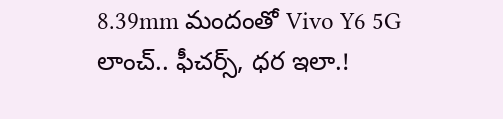8.39mm మందంతో Vivo Y6 5G లాంచ్.. ఫీచర్స్, ధర ఇలా.!